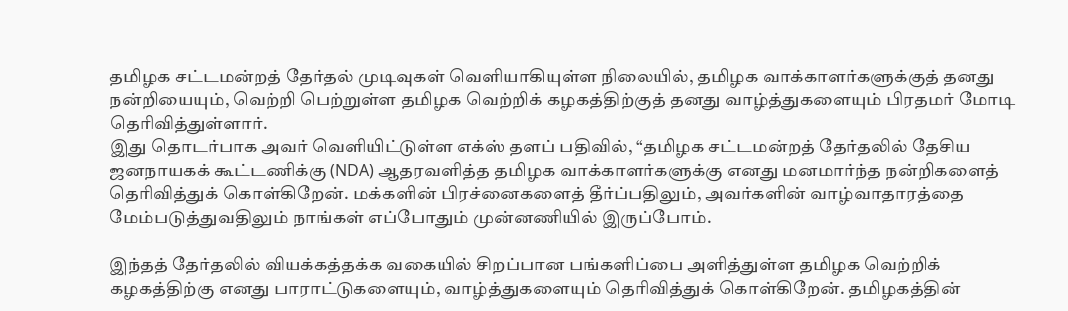தமிழக சட்டமன்றத் தேர்தல் முடிவுகள் வெளியாகியுள்ள நிலையில், தமிழக வாக்காளர்களுக்குத் தனது நன்றியையும், வெற்றி பெற்றுள்ள தமிழக வெற்றிக் கழகத்திற்குத் தனது வாழ்த்துகளையும் பிரதமர் மோடி தெரிவித்துள்ளார்.
இது தொடர்பாக அவர் வெளியிட்டுள்ள எக்ஸ் தளப் பதிவில், “தமிழக சட்டமன்றத் தேர்தலில் தேசிய ஜனநாயகக் கூட்டணிக்கு (NDA) ஆதரவளித்த தமிழக வாக்காளர்களுக்கு எனது மனமார்ந்த நன்றிகளைத் தெரிவித்துக் கொள்கிறேன். மக்களின் பிரச்னைகளைத் தீர்ப்பதிலும், அவர்களின் வாழ்வாதாரத்தை மேம்படுத்துவதிலும் நாங்கள் எப்போதும் முன்னணியில் இருப்போம்.

இந்தத் தேர்தலில் வியக்கத்தக்க வகையில் சிறப்பான பங்களிப்பை அளித்துள்ள தமிழக வெற்றிக் கழகத்திற்கு எனது பாராட்டுகளையும், வாழ்த்துகளையும் தெரிவித்துக் கொள்கிறேன். தமிழகத்தின்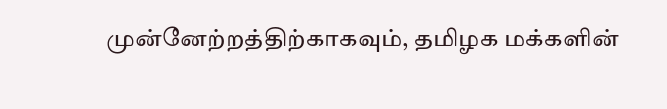முன்னேற்றத்திற்காகவும், தமிழக மக்களின்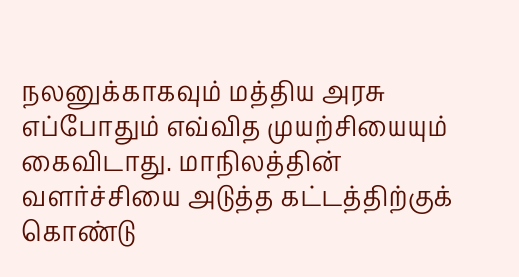நலனுக்காகவும் மத்திய அரசு எப்போதும் எவ்வித முயற்சியையும் கைவிடாது. மாநிலத்தின் வளர்ச்சியை அடுத்த கட்டத்திற்குக் கொண்டு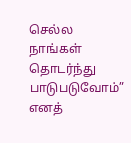செல்ல நாங்கள் தொடர்ந்து பாடுபடுவோம்” எனத்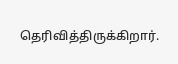தெரிவித்திருக்கிறார்.